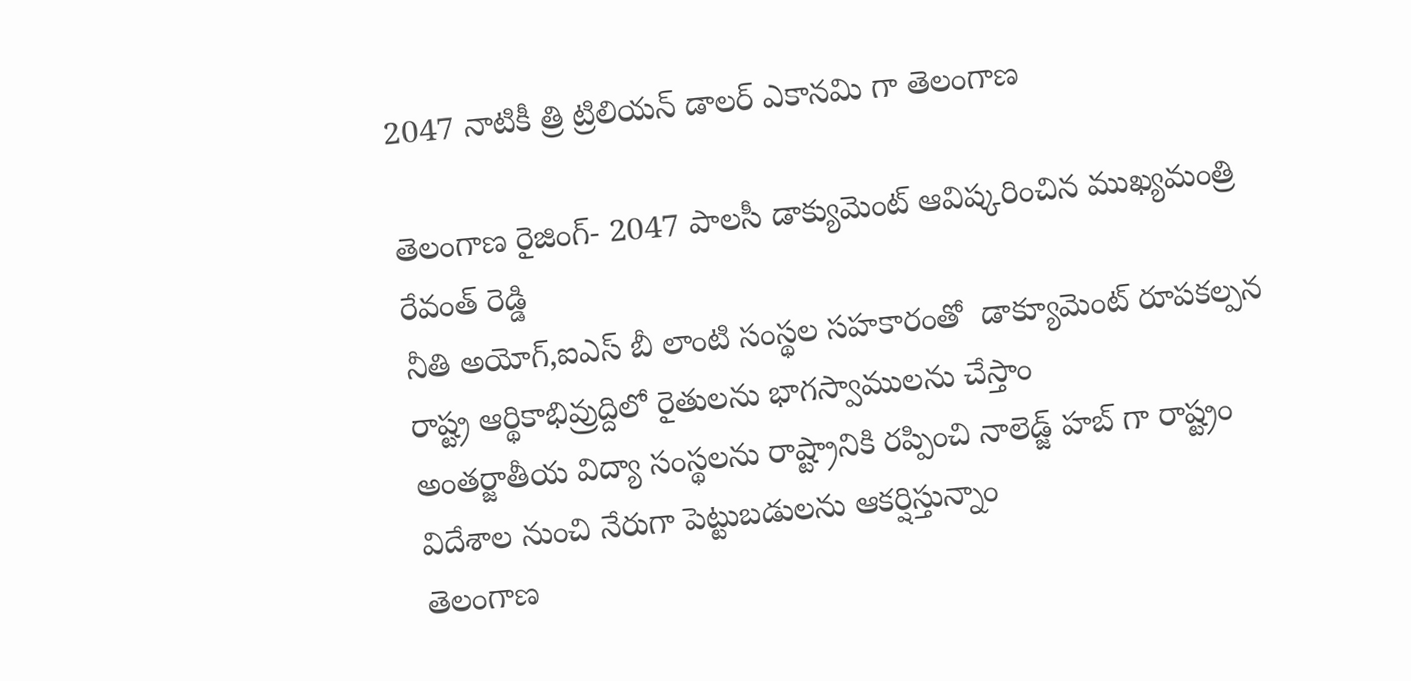2047 నాటికీ త్రి ట్రిలియ‌న్ డాల‌ర్ ఎకాన‌మి గా తెలంగాణ

తెలంగాణ రైజింగ్- 2047 పాలసీ డాక్యుమెంట్ ఆవిష్కరించిన ముఖ్యమంత్రి రేవంత్ రెడ్డి
నీతి అయోగ్,ఐఎస్ బీ లాంటి సంస్థ‌ల స‌హ‌కారంతో  డాక్యూమెంట్ రూపకల్పన
రాష్ట్ర ఆర్థికాభివ్రుద్దిలో రైతుల‌ను భాగ‌స్వాములను చేస్తాం
అంత‌ర్జాతీయ విద్యా సంస్థ‌ల‌ను రాష్ట్రానికి ర‌ప్పించి నాలెడ్జ్ హ‌బ్ గా రాష్ట్రం
విదేశాల నుంచి నేరుగా పెట్టుబ‌డుల‌ను ఆక‌ర్షిస్తున్నాం
తెలంగాణ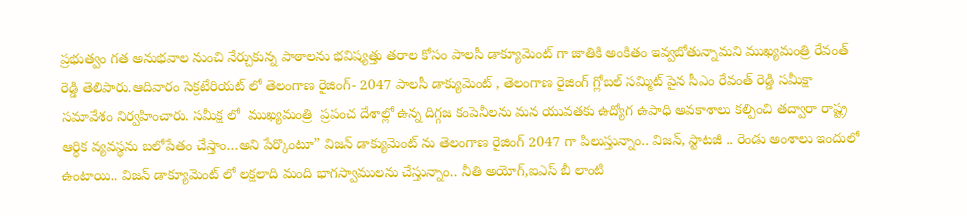ప్ర‌భుత్వం గత అనుభ‌వాల నుంచి నేర్చుకున్న పాఠాల‌ను భ‌విష్య‌త్తు త‌రాల కోసం పాల‌సీ డాక్యూమెంట్ గా జాతికి అంకితం ఇవ్వబోతున్నామని ముఖ్యమంత్రి రేవంత్ రెడ్డి తెలిపారు.ఆదివారం సెక్రటేరియట్ లో తెలంగాణ రైజింగ్- 2047 పాలసీ డాక్యుమెంట్ , తెలంగాణ రైజింగ్ గ్లోబల్ సమ్మిట్ పైన సీఎం రేవంత్ రెడ్డి సమీక్షా సమావేశం నిర్వహించారు. సమీక్ష లో  ముఖ్యమంత్రి  ప్ర‌పంచ దేశాల్లో ఉన్న దిగ్గ‌జ కంపెనీల‌ను మ‌న యువ‌త‌కు ఉద్యోగ ఉపాధి అవ‌కాశాలు క‌ల్పించి తద్వారా రాష్ట్ర ఆర్ధిక వ్యవస్థను బలోపేతం చేస్తాం…అని పేర్కొంటూ” విజ‌న్ డాక్యుమెంట్ ను తెలంగాణ రైజింగ్ 2047 గా పిలుస్తున్నాం.. విజ‌న్, స్టాట‌జీ .. రెండు అంశాలు ఇందులో ఉంటాయి.. విజ‌న్ డాక్యూమెంట్ లో ల‌క్ష‌లాది మంది భాగ‌స్వాముల‌ను చేస్తున్నాం.. నీతి అయోగ్,ఐఎస్ బీ లాంటి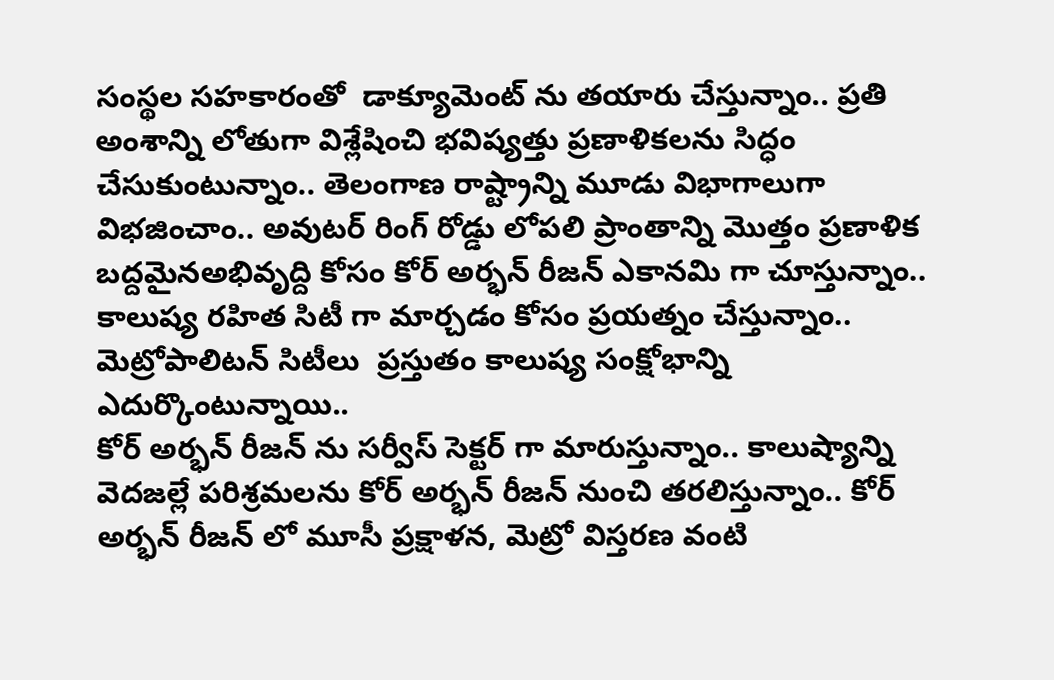సంస్థ‌ల స‌హ‌కారంతో  డాక్యూమెంట్ ను త‌యారు చేస్తున్నాం.. ప్ర‌తి అంశాన్ని లోతుగా విశ్లేషించి భ‌విష్య‌త్తు ప్ర‌ణాళిక‌ల‌ను సిద్ధం చేసుకుంటున్నాం.. తెలంగాణ రాష్ట్రాన్ని మూడు విభాగాలుగా విభ‌జించాం.. అవుట‌ర్ రింగ్ రోడ్డు లోప‌లి ప్రాంతాన్ని మొత్తం ప్ర‌ణాళిక బ‌ద్ద‌మైనఅభివృద్ది కోసం కోర్ అర్భ‌న్ రీజ‌న్ ఎకాన‌మి గా చూస్తున్నాం.. కాలుష్య ర‌హిత సిటీ గా మార్చ‌డం కోసం ప్ర‌య‌త్నం చేస్తున్నాం.. మెట్రోపాలిట‌న్ సిటీలు  ప్ర‌స్తుతం కాలుష్య‌ సంక్షోభాన్ని ఎదుర్కొంటున్నాయి..
కోర్ అర్భ‌న్ రీజ‌న్ ను స‌ర్వీస్ సెక్ట‌ర్ గా మారుస్తున్నాం.. కాలుష్యాన్ని వెద‌జ‌ల్లే పరిశ్ర‌మ‌ల‌ను కోర్ అర్భ‌న్ రీజ‌న్ నుంచి త‌ర‌లిస్తున్నాం.. కోర్ అర్భ‌న్ రీజ‌న్ లో మూసీ ప్ర‌క్షాళ‌న‌, మెట్రో విస్త‌ర‌ణ వంటి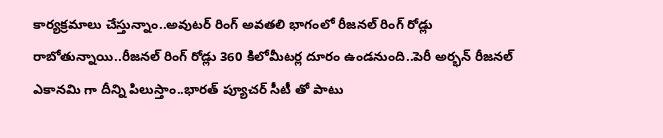కార్య‌క్ర‌మాలు చేస్తున్నాం..అవుట‌ర్ రింగ్ అవ‌త‌లి భాగంలో రీజ‌నల్ రింగ్ రోడ్లు రాబోతున్నాయి..రీజ‌న‌ల్ రింగ్ రోడ్లు 360 కిలోమీట‌ర్ల దూరం ఉండనుంది..పెరీ అర్భ‌న్ రీజ‌న‌ల్ ఎకాన‌మి గా దీన్ని పిలుస్తాం..భార‌త్ ప్యూచ‌ర్ సీటీ తో పాటు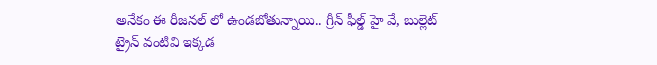అనేకం ఈ రీజ‌నల్ లో ఉండ‌బోతున్నాయి.. గ్రీన్ ఫీల్డ్ హై వే, బుల్లెట్ ట్రైన్ వంటివి ఇక్క‌డ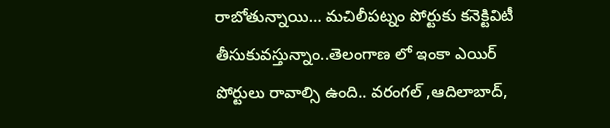రాబోతున్నాయి… మ‌చిలీప‌ట్నం పోర్టుకు కనెక్టివిటీ తీసుకువస్తున్నాం..తెలంగాణ లో ఇంకా ఎయిర్ పోర్టులు రావాల్సి ఉంది.. వ‌రంగ‌ల్ ,ఆదిలాబాద్,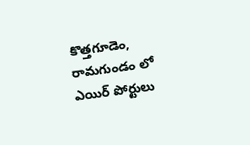కొత్త‌గూడెం, రామగుండం లో ఎయిర్ పోర్టులు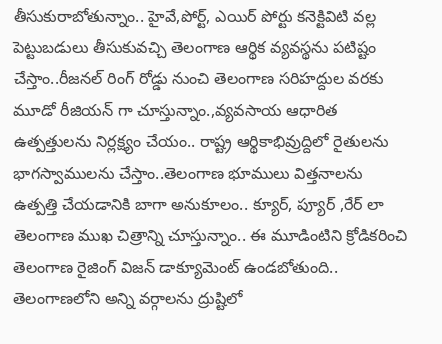తీసుకురాబోతున్నాం.. హైవే,పోర్ట్, ఎయిర్ పోర్టు క‌నెక్టివిటి వ‌ల్ల  పెట్టుబ‌డులు తీసుకువ‌చ్చి తెలంగాణ ఆర్థిక వ్య‌వ‌స్థ‌ను ప‌టిష్టం చేస్తాం..రీజ‌న‌ల్ రింగ్ రోడ్డు నుంచి తెలంగాణ సరిహద్దుల వరకు మూడో రీజియన్ గా చూస్తున్నాం.,వ్య‌వ‌సాయ ఆధారిత ఉత్ప‌త్తుల‌ను నిర్ల‌క్ష్యం చేయం.. రాష్ట్ర ఆర్థికాభివ్రుద్దిలో రైతుల‌ను భాగ‌స్వాములను చేస్తాం..తెలంగాణ భూములు విత్త‌నాల‌ను ఉత్ప‌త్తి చేయ‌డానికి బాగా అనుకూలం.. క్యూర్, ప్యూర్ ,రేర్ లా తెలంగాణ ముఖ చిత్రాన్ని చూస్తున్నాం.. ఈ మూడింటిని క్రోడిక‌రించి తెలంగాణ రైజింగ్ విజ‌న్ డాక్యూమెంట్ ఉండ‌బోతుంది.. తెలంగాణ‌లోని అన్ని వ‌ర్గాల‌ను ద్రుష్టిలో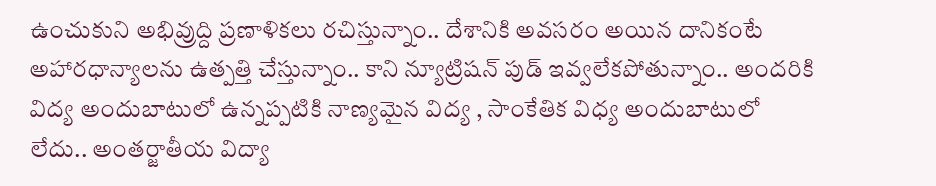ఉంచుకుని అభివ్రుద్ది ప్ర‌ణాళిక‌లు ర‌చిస్తున్నాం.. దేశానికి అవ‌స‌రం అయిన దానికంటే అహార‌ధాన్యాల‌ను ఉత్ప‌త్తి చేస్తున్నాం.. కాని న్యూట్రిష‌న్ పుడ్ ఇవ్వ‌లేక‌పోతున్నాం.. అంద‌రికి విద్య అందుబాటులో ఉన్న‌ప్ప‌టికి నాణ్య‌మైన విద్య , సాంకేతిక విధ్య అందుబాటులో లేదు.. అంత‌ర్జాతీయ విద్యా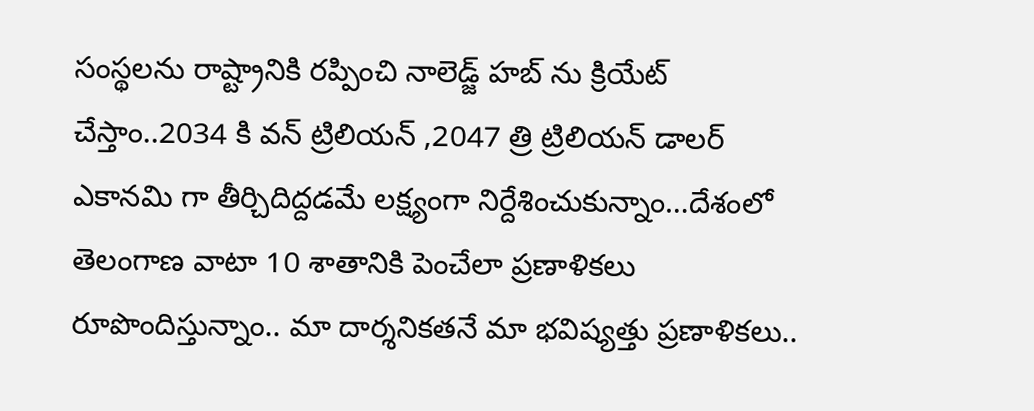సంస్థ‌ల‌ను రాష్ట్రానికి ర‌ప్పించి నాలెడ్జ్ హ‌బ్ ను క్రియేట్ చేస్తాం..2034 కి వ‌న్ ట్రిలియ‌న్ ,2047 త్రి ట్రిలియ‌న్ డాల‌ర్ ఎకాన‌మి గా తీర్చిదిద్దడమే లక్ష్యంగా నిర్దేశించుకున్నాం…దేశంలో తెలంగాణ వాటా 10 శాతానికి పెంచేలా ప్ర‌ణాళిక‌లు రూపొందిస్తున్నాం.. మా దార్శ‌నిక‌త‌నే మా భ‌విష్య‌త్తు ప్ర‌ణాళిక‌లు..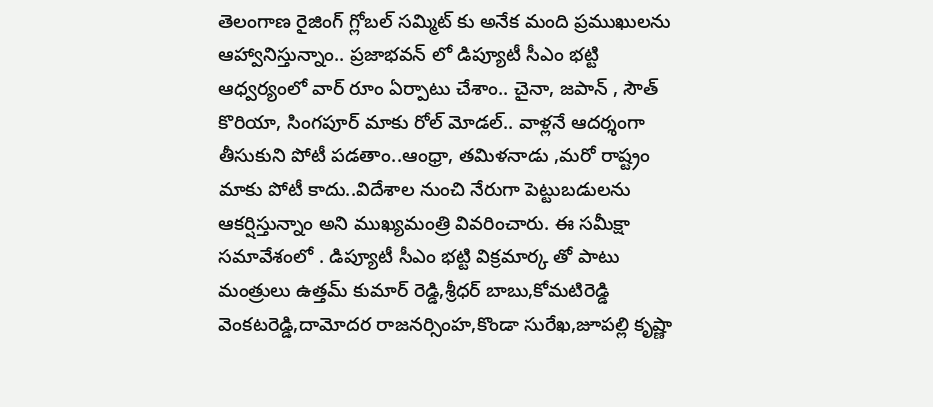తెలంగాణ రైజింగ్ గ్లోబ‌ల్ సమ్మిట్ కు అనేక మంది ప్ర‌ముఖుల‌ను ఆహ్వానిస్తున్నాం.. ప్ర‌జాభ‌వ‌న్ లో డిప్యూటీ సీఎం భ‌ట్టి ఆధ్వ‌ర్యంలో వార్ రూం ఏర్పాటు చేశాం.. చైనా, జ‌పాన్ , సౌత్ కొరియా, సింగ‌పూర్ మాకు రోల్ మోడల్.. వాళ్ల‌నే ఆద‌ర్శంగా తీసుకుని పోటీ ప‌డ‌తాం..ఆంధ్రా, త‌మిళ‌నాడు ,మ‌రో రాష్ట్రం మాకు పోటీ కాదు..విదేశాల నుంచి నేరుగా పెట్టుబ‌డుల‌ను ఆక‌ర్షిస్తున్నాం అని ముఖ్యమంత్రి వివరించారు. ఈ సమీక్షా సమావేశంలో . డిప్యూటీ సీఎం భట్టి విక్రమార్క తో పాటు మంత్రులు ఉత్తమ్ కుమార్ రెడ్డి,శ్రీధర్ బాబు,కోమటిరెడ్డి వెంకటరెడ్డి,దామోదర రాజనర్సింహ,కొండా సురేఖ,జూపల్లి కృష్ణా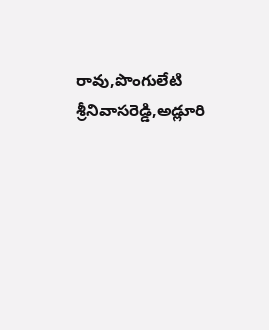రావు,పొంగులేటి శ్రీనివాసరెడ్డి,అడ్లూరి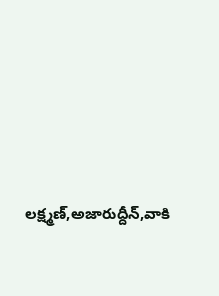లక్ష్మణ్,అజారుద్దీన్,వాకి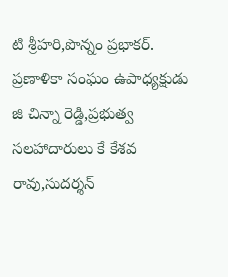టి శ్రీహరి,పొన్నం ప్రభాకర్. ప్రణాళికా సంఘం ఉపాధ్యక్షుడు జి చిన్నా రెడ్డి,ప్రభుత్వ సలహాదారులు కే కేశవ రావు,సుదర్శన్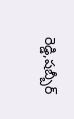రెడ్డి,షబ్బీర్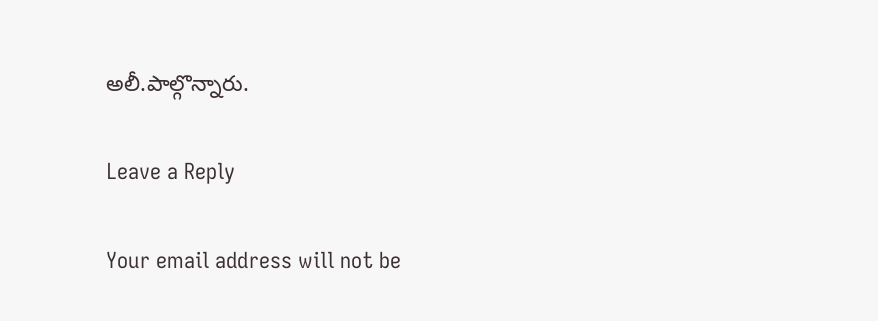అలీ.పాల్గొన్నారు.

Leave a Reply

Your email address will not be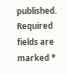published. Required fields are marked *